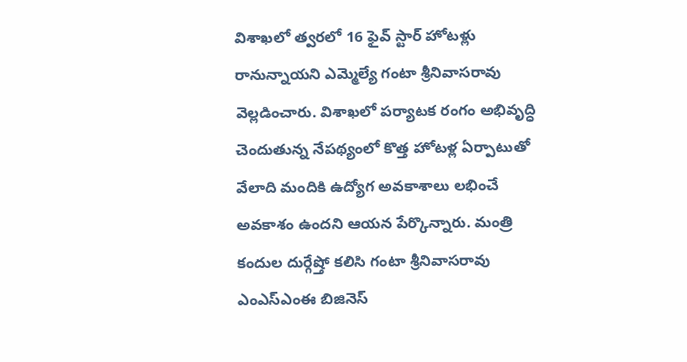విశాఖలో త్వరలో 16 ఫైవ్ స్టార్ హోటళ్లు రానున్నాయని ఎమ్మెల్యే గంటా శ్రీనివాసరావు వెల్లడించారు. విశాఖలో పర్యాటక రంగం అభివృద్ధి చెందుతున్న నేపథ్యంలో కొత్త హోటళ్ల ఏర్పాటుతో వేలాది మందికి ఉద్యోగ అవకాశాలు లభించే అవకాశం ఉందని ఆయన పేర్కొన్నారు. మంత్రి కందుల దుర్గేష్తో కలిసి గంటా శ్రీనివాసరావు ఎంఎస్ఎంఈ బిజినెస్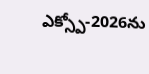ఎక్స్పో-2026ను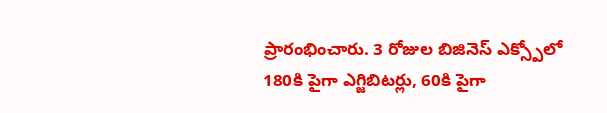ప్రారంభించారు. 3 రోజుల బిజినెస్ ఎక్స్పోలో 180కి పైగా ఎగ్జిబిటర్లు, 60కి పైగా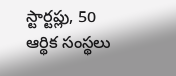స్టార్టప్లు, 50 ఆర్థిక సంస్థలు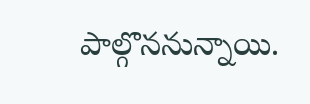పాల్గొననున్నాయి.